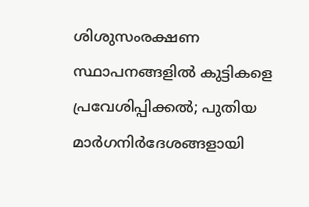ശിശുസംരക്ഷണ സ്ഥാപനങ്ങളില്‍ കുട്ടികളെ പ്രവേശിപ്പിക്കല്‍; പുതിയ മാര്‍ഗനിര്‍ദേശങ്ങളായി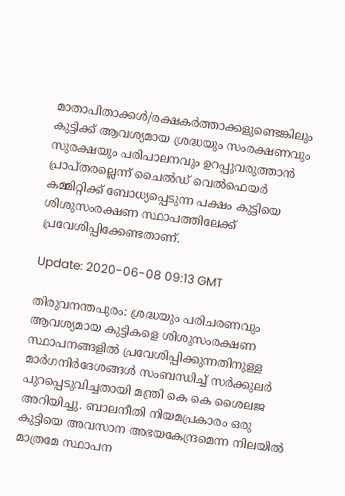മാതാപിതാക്കള്‍/രക്ഷകര്‍ത്താക്കളുണ്ടെങ്കിലും കുട്ടിക്ക് ആവശ്യമായ ശ്രദ്ധയും സംരക്ഷണവും സുരക്ഷയും പരിപാലനവും ഉറപ്പുവരുത്താന്‍ പ്രാപ്തരല്ലെന്ന് ചൈല്‍ഡ് വെല്‍ഫെയര്‍ കമ്മിറ്റിക്ക് ബോധ്യപ്പെടുന്ന പക്ഷം കുട്ടിയെ ശിശുസംരക്ഷണ സ്ഥാപത്തിലേക്ക് പ്രവേശിപ്പിക്കേണ്ടതാണ്.

Update: 2020-06-08 09:13 GMT

തിരുവനന്തപുരം: ശ്രദ്ധയും പരിചരണവും ആവശ്യമായ കുട്ടികളെ ശിശുസംരക്ഷണ സ്ഥാപനങ്ങളില്‍ പ്രവേശിപ്പിക്കുന്നതിനുള്ള മാര്‍ഗനിര്‍ദേശങ്ങള്‍ സംബന്ധിച്ച് സര്‍ക്കുലര്‍ പുറപ്പെടുവിച്ചതായി മന്ത്രി കെ കെ ശൈലജ അറിയിച്ചു. ബാലനീതി നിയമപ്രകാരം ഒരു കുട്ടിയെ അവസാന അഭയകേന്ദ്രമെന്ന നിലയില്‍ മാത്രമേ സ്ഥാപന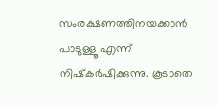സംരക്ഷണത്തിനയക്കാന്‍ പാടുള്ളൂ എന്ന് നിഷ്‌കര്‍ഷിക്കുന്നു. കൂടാതെ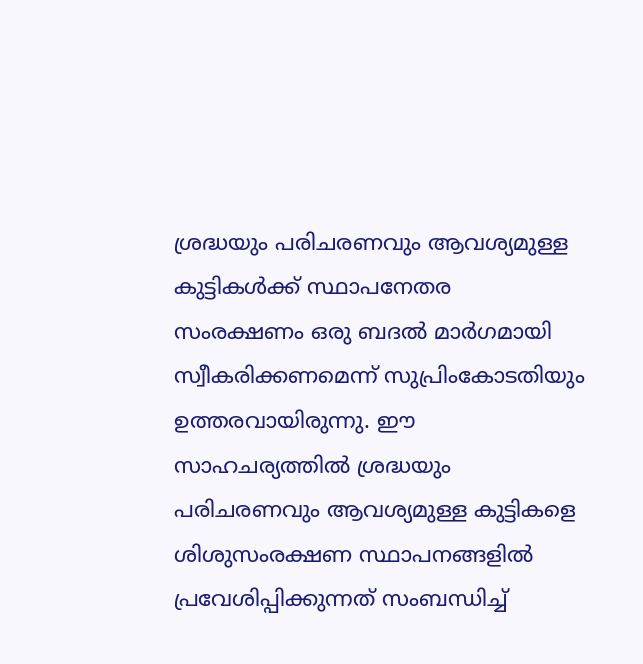ശ്രദ്ധയും പരിചരണവും ആവശ്യമുള്ള കുട്ടികള്‍ക്ക് സ്ഥാപനേതര സംരക്ഷണം ഒരു ബദല്‍ മാര്‍ഗമായി സ്വീകരിക്കണമെന്ന് സുപ്രിംകോടതിയും ഉത്തരവായിരുന്നു. ഈ സാഹചര്യത്തില്‍ ശ്രദ്ധയും പരിചരണവും ആവശ്യമുള്ള കുട്ടികളെ ശിശുസംരക്ഷണ സ്ഥാപനങ്ങളില്‍ പ്രവേശിപ്പിക്കുന്നത് സംബന്ധിച്ച്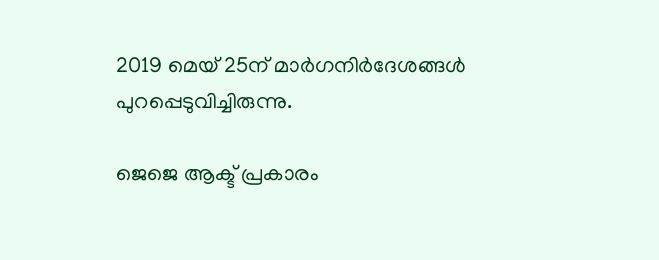2019 മെയ് 25ന് മാര്‍ഗനിര്‍ദേശങ്ങള്‍ പുറപ്പെടുവിച്ചിരുന്നു.

ജെജെ ആക്ട് പ്രകാരം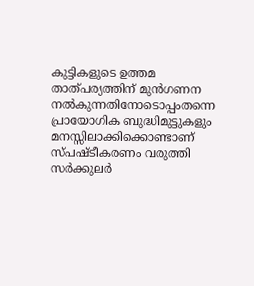കുട്ടികളുടെ ഉത്തമ താത്പര്യത്തിന് മുന്‍ഗണന നല്‍കുന്നതിനോടൊപ്പംതന്നെ പ്രായോഗിക ബുദ്ധിമുട്ടുകളും മനസ്സിലാക്കിക്കൊണ്ടാണ് സ്പഷ്ടീകരണം വരുത്തി സര്‍ക്കുലര്‍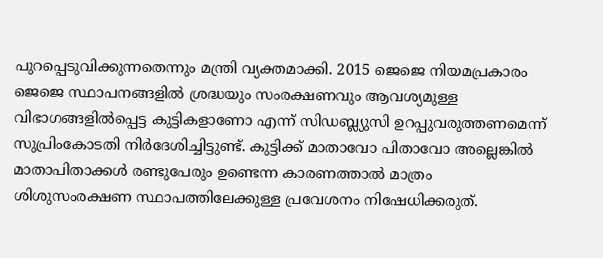പുറപ്പെടുവിക്കുന്നതെന്നും മന്ത്രി വ്യക്തമാക്കി. 2015 ജെജെ നിയമപ്രകാരം ജെജെ സ്ഥാപനങ്ങളില്‍ ശ്രദ്ധയും സംരക്ഷണവും ആവശ്യമുള്ള വിഭാഗങ്ങളില്‍പ്പെട്ട കുട്ടികളാണോ എന്ന് സിഡബ്ല്യുസി ഉറപ്പുവരുത്തണമെന്ന് സുപ്രിംകോടതി നിര്‍ദേശിച്ചിട്ടുണ്ട്. കുട്ടിക്ക് മാതാവോ പിതാവോ അല്ലെങ്കില്‍ മാതാപിതാക്കള്‍ രണ്ടുപേരും ഉണ്ടെന്ന കാരണത്താല്‍ മാത്രം ശിശുസംരക്ഷണ സ്ഥാപത്തിലേക്കുള്ള പ്രവേശനം നിഷേധിക്കരുത്.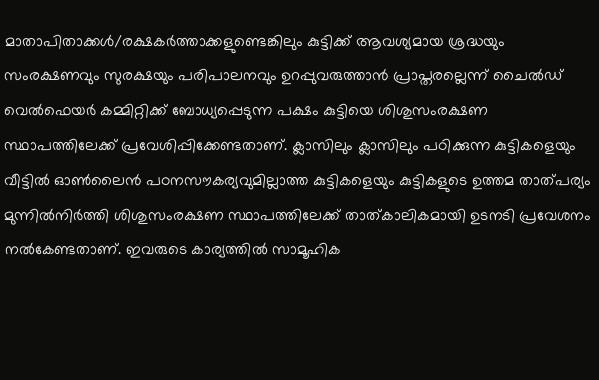മാതാപിതാക്കള്‍/രക്ഷകര്‍ത്താക്കളുണ്ടെങ്കിലും കുട്ടിക്ക് ആവശ്യമായ ശ്രദ്ധയും സംരക്ഷണവും സുരക്ഷയും പരിപാലനവും ഉറപ്പുവരുത്താന്‍ പ്രാപ്തരല്ലെന്ന് ചൈല്‍ഡ് വെല്‍ഫെയര്‍ കമ്മിറ്റിക്ക് ബോധ്യപ്പെടുന്ന പക്ഷം കുട്ടിയെ ശിശുസംരക്ഷണ സ്ഥാപത്തിലേക്ക് പ്രവേശിപ്പിക്കേണ്ടതാണ്. ക്ലാസിലും ക്ലാസിലും പഠിക്കുന്ന കുട്ടികളെയും വീട്ടില്‍ ഓണ്‍ലൈന്‍ പഠനസൗകര്യവുമില്ലാത്ത കുട്ടികളെയും കുട്ടികളുടെ ഉത്തമ താത്പര്യം മുന്നില്‍നിര്‍ത്തി ശിശുസംരക്ഷണ സ്ഥാപത്തിലേക്ക് താത്കാലികമായി ഉടനടി പ്രവേശനം നല്‍കേണ്ടതാണ്. ഇവരുടെ കാര്യത്തില്‍ സാമൂഹിക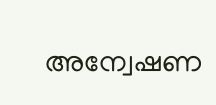അന്വേഷണ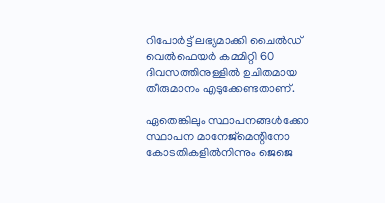റിപോര്‍ട്ട് ലഭ്യമാക്കി ചൈല്‍ഡ് വെല്‍ഫെയര്‍ കമ്മിറ്റി 60 ദിവസത്തിനുള്ളില്‍ ഉചിതമായ തീരുമാനം എടുക്കേണ്ടതാണ്.

ഏതെങ്കിലും സ്ഥാപനങ്ങള്‍ക്കോ സ്ഥാപന മാനേജ്മെന്റിനോ കോടതികളില്‍നിന്നും ജെജെ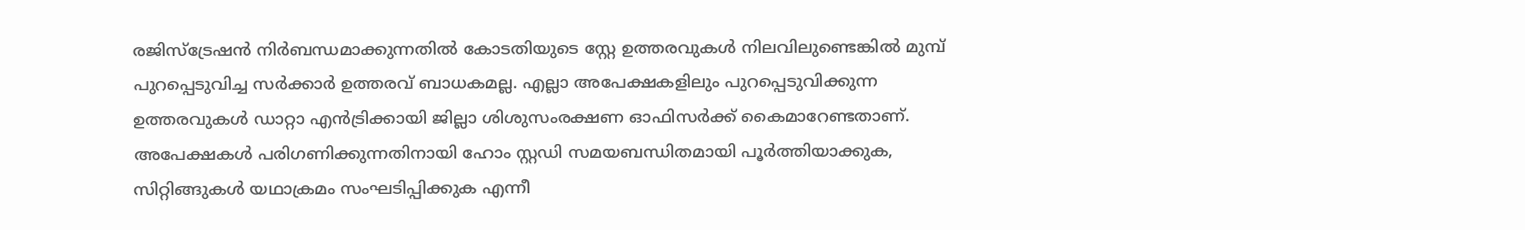രജിസ്ട്രേഷന്‍ നിര്‍ബന്ധമാക്കുന്നതില്‍ കോടതിയുടെ സ്റ്റേ ഉത്തരവുകള്‍ നിലവിലുണ്ടെങ്കില്‍ മുമ്പ് പുറപ്പെടുവിച്ച സര്‍ക്കാര്‍ ഉത്തരവ് ബാധകമല്ല. എല്ലാ അപേക്ഷകളിലും പുറപ്പെടുവിക്കുന്ന ഉത്തരവുകള്‍ ഡാറ്റാ എന്‍ട്രിക്കായി ജില്ലാ ശിശുസംരക്ഷണ ഓഫിസര്‍ക്ക് കൈമാറേണ്ടതാണ്. അപേക്ഷകള്‍ പരിഗണിക്കുന്നതിനായി ഹോം സ്റ്റഡി സമയബന്ധിതമായി പൂര്‍ത്തിയാക്കുക, സിറ്റിങ്ങുകള്‍ യഥാക്രമം സംഘടിപ്പിക്കുക എന്നീ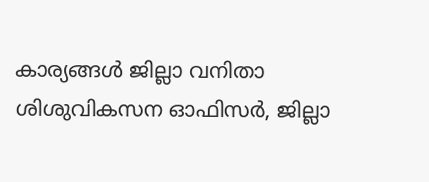കാര്യങ്ങള്‍ ജില്ലാ വനിതാ ശിശുവികസന ഓഫിസര്‍, ജില്ലാ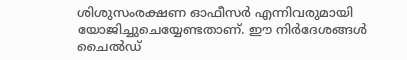ശിശുസംരക്ഷണ ഓഫീസര്‍ എന്നിവരുമായി യോജിച്ചുചെയ്യേണ്ടതാണ്. ഈ നിര്‍ദേശങ്ങള്‍ ചൈല്‍ഡ്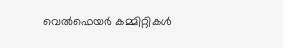വെല്‍ഫെയര്‍ കമ്മിറ്റികള്‍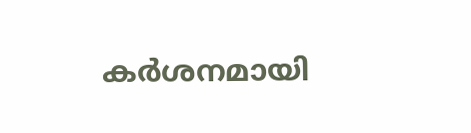കര്‍ശനമായി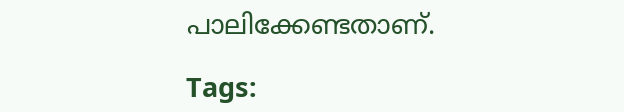പാലിക്കേണ്ടതാണ്.

Tags: